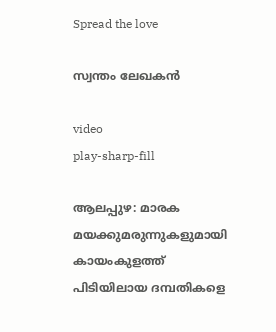Spread the love

സ്വന്തം ലേഖകൻ

video
play-sharp-fill

ആലപ്പുഴ: മാരക മയക്കുമരുന്നുകളുമായി കായംകുളത്ത് പിടിയിലായ ദമ്പതികളെ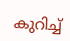കുറിച്ച്‌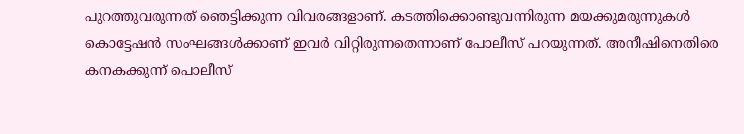പുറത്തുവരുന്നത് ഞെട്ടിക്കുന്ന വിവരങ്ങളാണ്. കടത്തിക്കൊണ്ടുവന്നിരുന്ന മയക്കുമരുന്നുകള്‍ കൊട്ടേഷന്‍ സംഘങ്ങള്‍ക്കാണ് ഇവര്‍ വിറ്റിരുന്നതെന്നാണ് പോലീസ് പറയുന്നത്. അനീഷിനെതിരെ കനകക്കുന്ന് പൊലീസ്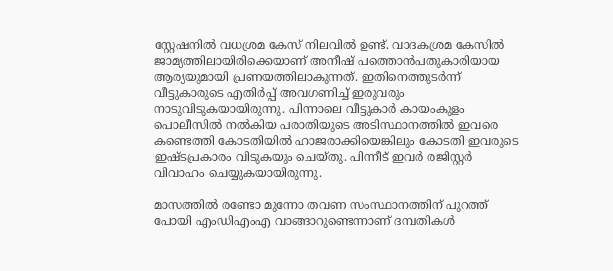സ്റ്റേഷനില്‍ വധശ്രമ കേസ് നിലവില്‍ ഉണ്ട്. വാദകശ്രമ കേസില്‍ ജാമ്യത്തിലായിരിക്കെയാണ് അനീഷ് പത്തൊന്‍പതുകാരിയായ ആര്യയുമായി പ്രണയത്തിലാകുന്നത്‌. ഇതിനെത്തുടര്‍ന്ന് വീട്ടുകാരുടെ എതിര്‍പ്പ് അവഗണിച്ച്‌ ഇരുവരും നാടുവിടുകയായിരുന്നു. പിന്നാലെ വീട്ടുകാര്‍ കായംകുളം പൊലീസില്‍ നല്‍കിയ പരാതിയുടെ അടിസ്ഥാനത്തില്‍ ഇവരെ കണ്ടെത്തി കോടതിയില്‍ ഹാജരാക്കിയെങ്കിലും കോടതി ഇവരുടെ ഇഷ്ടപ്രകാരം വിടുകയും ചെയ്തു. പിന്നീട് ഇവര്‍ രജിസ്റ്റര്‍ വിവാഹം ചെയ്യുകയായിരുന്നു.

മാസത്തില്‍ രണ്ടോ മുന്നോ തവണ സംസ്ഥാനത്തിന് പുറത്ത് പോയി എംഡിഎംഎ വാങ്ങാറുണ്ടെന്നാണ് ദമ്പതികൾ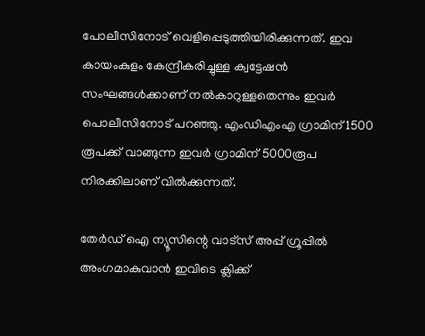പോലീസിനോട് വെളിപ്പെടുത്തിയിരിക്കുന്നത്. ഇവ കായംകുളം കേന്ദ്രീകരിച്ചുള്ള ക്വട്ടേഷന്‍ സംഘങ്ങള്‍ക്കാണ് നല്‍കാറുള്ളതെന്നും ഇവര്‍ പൊലീസിനോട് പറഞ്ഞു. എംഡിഎംഎ ഗ്രാമിന് 1500 രൂപക്ക് വാങ്ങുന്ന ഇവര്‍ ഗ്രാമിന് 5000രൂപ നിരക്കിലാണ് വില്‍ക്കുന്നത്.

തേർഡ് ഐ ന്യൂസിന്റെ വാട്സ് അപ്പ് ഗ്രൂപ്പിൽ അംഗമാകുവാൻ ഇവിടെ ക്ലിക്ക്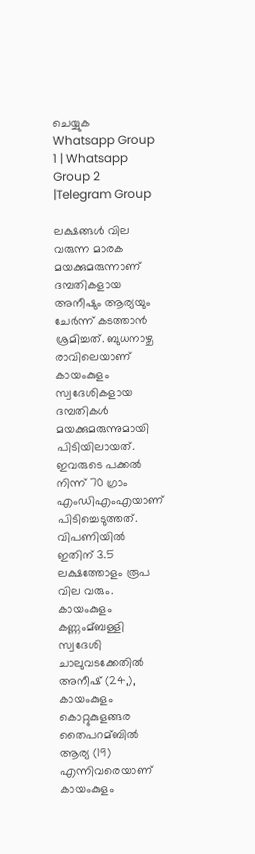ചെയ്യുക
Whatsapp Group 1 | Whatsapp Group 2 |Telegram Group

ലക്ഷങ്ങള്‍ വില വരുന്ന മാരക മയക്കുമരുന്നാണ് ദമ്പതികളായ അനീഷും ആര്യയും ചേര്‍ന്ന് കടത്താന്‍ ശ്രമിച്ചത്. ബുധനാഴ്ച രാവിലെയാണ് കായംകുളം സ്വദേശികളായ ദമ്പതികൾ മയക്കുമരുന്നുമായി പിടിയിലായത്. ഇവരുടെ പക്കല്‍ നിന്ന് 70 ഗ്രാം എംഡിഎംഎയാണ് പിടിച്ചെടുത്തത്. വിപണിയില്‍ ഇതിന് 3.5 ലക്ഷത്തോളം രൂപ വില വരും. കായംകുളം കണ്ണംമ്ബള്ളി സ്വദേശി ചാലുവടക്കേതില്‍ അനീഷ് (24,), കായംകുളം കൊറ്റുകുളങ്ങര തൈപറമ്ബില്‍ ആര്യ (19) എന്നിവരെയാണ് കായംകുളം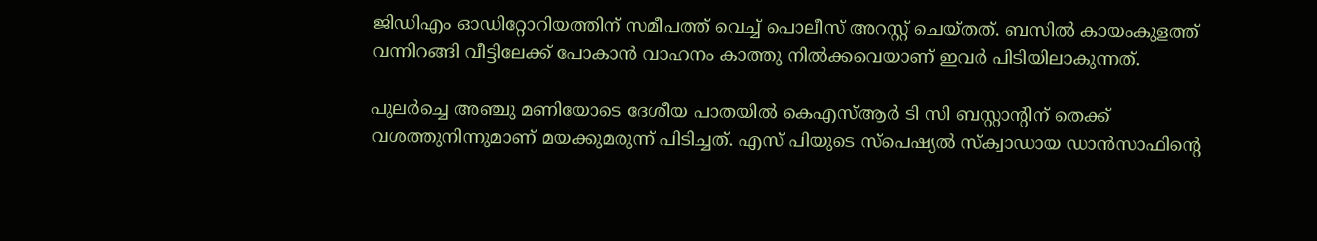ജിഡിഎം ഓഡിറ്റോറിയത്തിന് സമീപത്ത് വെച്ച്‌ പൊലീസ് അറസ്റ്റ് ചെയ്തത്. ബസില്‍ കായംകുളത്ത് വന്നിറങ്ങി വീട്ടിലേക്ക് പോകാന്‍ വാഹനം കാത്തു നില്‍ക്കവെയാണ് ഇവര്‍ പിടിയിലാകുന്നത്.

പുലര്‍ച്ചെ അഞ്ചു മണിയോടെ ദേശീയ പാതയില്‍ കെഎസ്‌ആര്‍ ടി സി ബസ്റ്റാന്റിന് തെക്ക് വശത്തുനിന്നുമാണ് മയക്കുമരുന്ന് പിടിച്ചത്. എസ് പിയുടെ സ്‌പെഷ്യല്‍ സ്‌ക്വാഡായ ഡാന്‍സാഫിന്റെ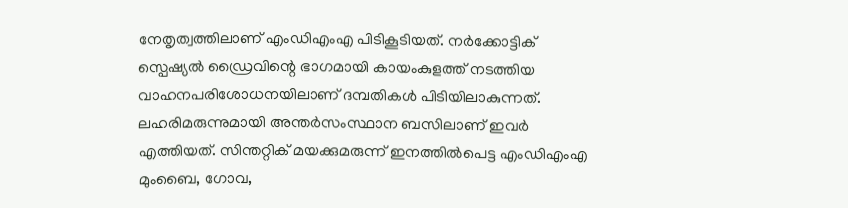നേതൃത്വത്തിലാണ് എംഡിഎംഎ പിടികൂടിയത്. നര്‍ക്കോട്ടിക് സ്പെഷ്യല്‍ ഡ്രൈവിന്റെ ഭാഗമായി കായംകുളത്ത് നടത്തിയ വാഹനപരിശോധനയിലാണ് ദമ്പതികൾ പിടിയിലാകുന്നത്. ലഹരിമരുന്നുമായി അന്തര്‍സംസ്ഥാന ബസിലാണ് ഇവര്‍ എത്തിയത്. സിന്തറ്റിക് മയക്കുമരുന്ന് ഇനത്തില്‍പെട്ട എംഡിഎംഎ മുംബൈ, ഗോവ,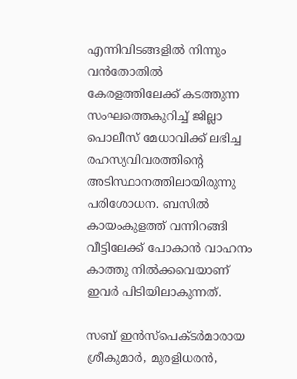എന്നിവിടങ്ങളില്‍ നിന്നും വന്‍തോതില്‍ കേരളത്തിലേക്ക് കടത്തുന്ന സംഘത്തെകുറിച്ച്‌ ജില്ലാ പൊലീസ് മേധാവിക്ക് ലഭിച്ച രഹസ്യവിവരത്തിന്റെ അടിസ്ഥാനത്തിലായിരുന്നു പരിശോധന. ബസില്‍ കായംകുളത്ത് വന്നിറങ്ങി വീട്ടിലേക്ക് പോകാന്‍ വാഹനം കാത്തു നില്‍ക്കവെയാണ് ഇവര്‍ പിടിയിലാകുന്നത്.

സബ് ഇന്‍സ്പെക്ടര്‍മാരായ ശ്രീകുമാര്‍, മുരളിധരന്‍,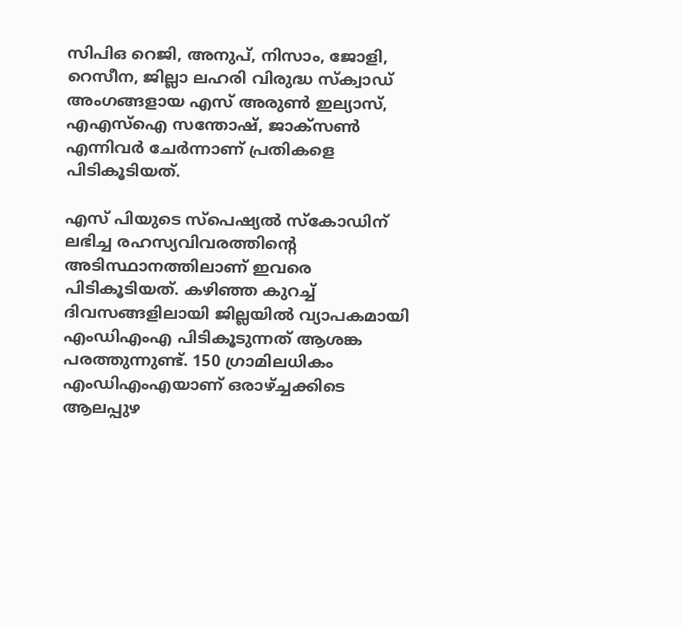സിപിഒ റെജി, അനുപ്, നിസാം, ജോളി, റെസീന, ജില്ലാ ലഹരി വിരുദ്ധ സ്ക്വാഡ് അംഗങ്ങളായ എസ് അരുണ്‍ ഇല്യാസ്, എഎസ്‌ഐ സന്തോഷ്, ജാക്സണ്‍ എന്നിവര്‍ ചേര്‍ന്നാണ് പ്രതികളെ പിടികൂടിയത്.

എസ് പിയുടെ സ്‌പെഷ്യല്‍ സ്‌കോഡിന് ലഭിച്ച രഹസ്യവിവരത്തിന്റെ അടിസ്ഥാനത്തിലാണ് ഇവരെ പിടികൂടിയത്. കഴിഞ്ഞ കുറച്ച്‌ ദിവസങ്ങളിലായി ജില്ലയില്‍ വ്യാപകമായി എംഡിഎംഎ പിടികൂടുന്നത് ആശങ്ക പരത്തുന്നുണ്ട്. 150 ഗ്രാമിലധികം എംഡിഎംഎയാണ് ഒരാഴ്‌ച്ചക്കിടെ ആലപ്പുഴ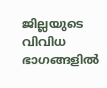ജില്ലയുടെ വിവിധ ഭാഗങ്ങളില്‍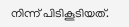നിന്ന് പിടികൂടിയത്.